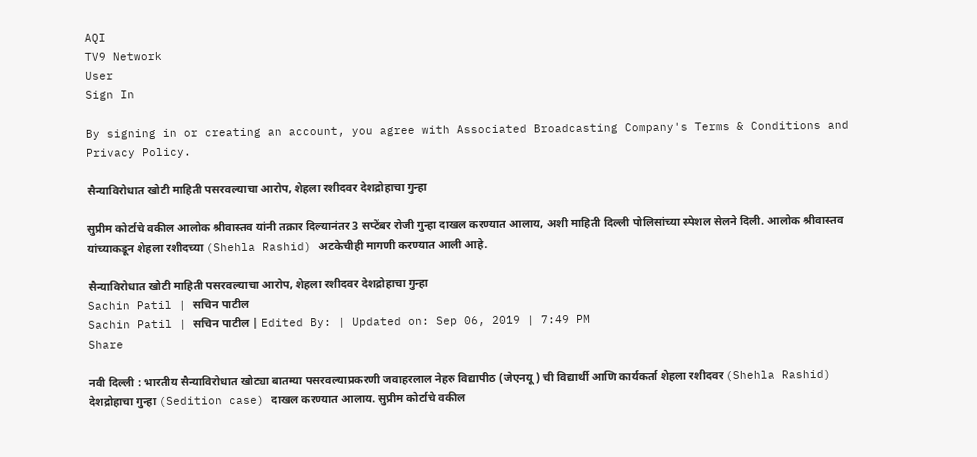AQI
TV9 Network
User
Sign In

By signing in or creating an account, you agree with Associated Broadcasting Company's Terms & Conditions and Privacy Policy.

सैन्याविरोधात खोटी माहिती पसरवल्याचा आरोप, शेहला रशीदवर देशद्रोहाचा गुन्हा

सुप्रीम कोर्टाचे वकील आलोक श्रीवास्तव यांनी तक्रार दिल्यानंतर 3 सप्टेंबर रोजी गुन्हा दाखल करण्यात आलाय, अशी माहिती दिल्ली पोलिसांच्या स्पेशल सेलने दिली. आलोक श्रीवास्तव यांच्याकडून शेहला रशीदच्या (Shehla Rashid) अटकेचीही मागणी करण्यात आली आहे.

सैन्याविरोधात खोटी माहिती पसरवल्याचा आरोप, शेहला रशीदवर देशद्रोहाचा गुन्हा
Sachin Patil | सचिन पाटील
Sachin Patil | सचिन पाटील | Edited By: | Updated on: Sep 06, 2019 | 7:49 PM
Share

नवी दिल्ली : भारतीय सैन्याविरोधात खोट्या बातम्या पसरवल्याप्रकरणी जवाहरलाल नेहरु विद्यापीठ (जेएनयू) ची विद्यार्थी आणि कार्यकर्ता शेहला रशीदवर (Shehla Rashid) देशद्रोहाचा गुन्हा (Sedition case) दाखल करण्यात आलाय. सुप्रीम कोर्टाचे वकील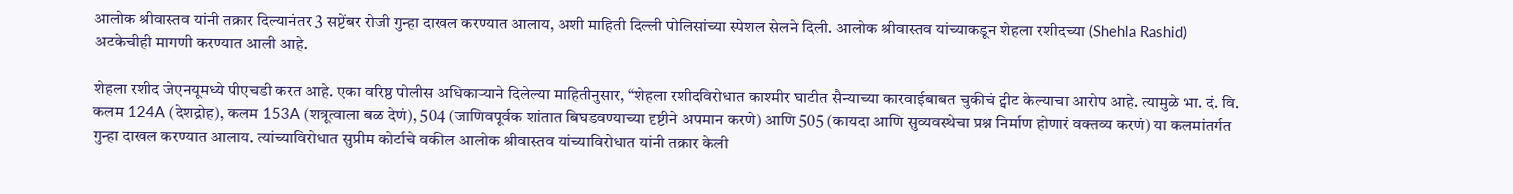आलोक श्रीवास्तव यांनी तक्रार दिल्यानंतर 3 सप्टेंबर रोजी गुन्हा दाखल करण्यात आलाय, अशी माहिती दिल्ली पोलिसांच्या स्पेशल सेलने दिली. आलोक श्रीवास्तव यांच्याकडून शेहला रशीदच्या (Shehla Rashid) अटकेचीही मागणी करण्यात आली आहे.

शेहला रशीद जेएनयूमध्ये पीएचडी करत आहे. एका वरिष्ठ पोलीस अधिकाऱ्याने दिलेल्या माहितीनुसार, “शेहला रशीदविरोधात काश्मीर घाटीत सैन्याच्या कारवाईबाबत चुकीचं ट्वीट केल्याचा आरोप आहे. त्यामुळे भा. दं. वि. कलम 124A (देशद्रोह), कलम 153A (शत्रूत्वाला बळ देणं), 504 (जाणिवपूर्वक शांतात बिघडवण्याच्या दृष्टीने अपमान करणे) आणि 505 (कायदा आणि सुव्यवस्थेचा प्रश्न निर्माण होणारं वक्तव्य करणं) या कलमांतर्गत गुन्हा दाखल करण्यात आलाय. त्यांच्याविरोधात सुप्रीम कोर्टाचे वकील आलोक श्रीवास्तव यांच्याविरोधात यांनी तक्रार केली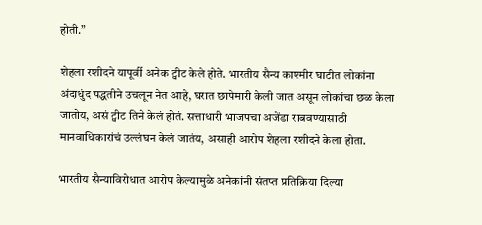होती.”

शेहला रशीदने यापूर्वी अनेक ट्वीट केले होते. भारतीय सैन्य काश्मीर घाटीत लोकांना अंदाधुंद पद्धतीने उचलून नेत आहे, घरात छापेमारी केली जात असून लोकांचा छळ केला जातोय, असं ट्वीट तिने केलं होतं. सत्ताधारी भाजपचा अजेंडा राबवण्यासाठी मानवाधिकारांचं उल्लंघन केलं जातंय, असाही आरोप शेहला रशीदने केला होता.

भारतीय सैन्याविरोधात आरोप केल्यामुळे अनेकांनी संतप्त प्रतिक्रिया दिल्या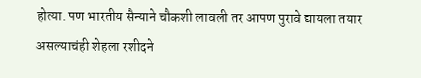होत्या. पण भारतीय सैन्याने चौकशी लावली तर आपण पुरावे द्यायला तयार असल्याचंही शेहला रशीदने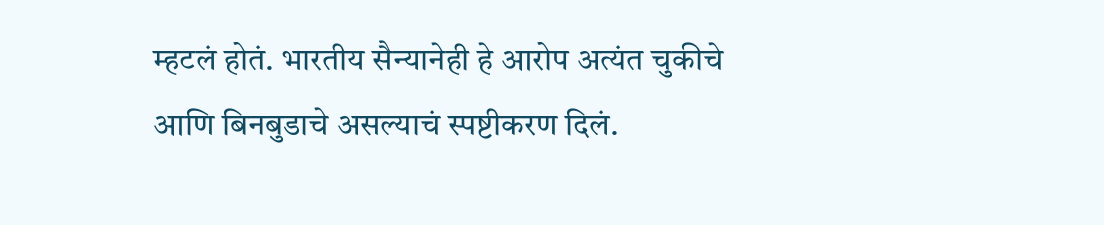म्हटलं होतं. भारतीय सैन्यानेही हे आरोप अत्यंत चुकीचे आणि बिनबुडाचे असल्याचं स्पष्टीकरण दिलं.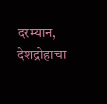दरम्यान, देशद्रोहाचा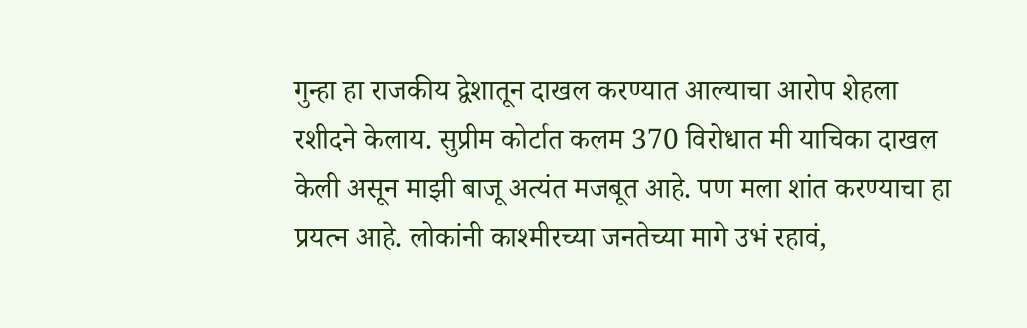गुन्हा हा राजकीय द्वेशातून दाखल करण्यात आल्याचा आरोप शेहला रशीदने केलाय. सुप्रीम कोर्टात कलम 370 विरोधात मी याचिका दाखल केली असून माझी बाजू अत्यंत मजबूत आहे. पण मला शांत करण्याचा हा प्रयत्न आहे. लोकांनी काश्मीरच्या जनतेच्या मागे उभं रहावं,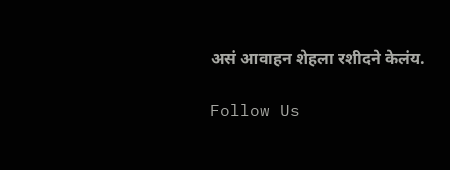असं आवाहन शेहला रशीदने केलंय.

Follow Us